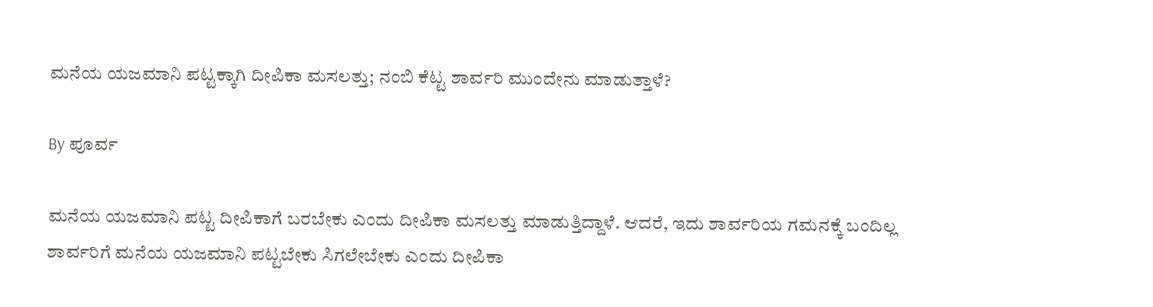ಮನೆಯ ಯಜಮಾನಿ ಪಟ್ಟಕ್ಕಾಗಿ ದೀಪಿಕಾ ಮಸಲತ್ತು; ನಂಬಿ ಕೆಟ್ಟ ಶಾರ್ವರಿ ಮುಂದೇನು ಮಾಡುತ್ತಾಳೆ?

By ಪೂರ್ವ

ಮನೆಯ ಯಜಮಾನಿ ಪಟ್ಟ ದೀಪಿಕಾಗೆ ಬರಬೇಕು ಎಂದು ದೀಪಿಕಾ ಮಸಲತ್ತು ಮಾಡುತ್ತಿದ್ದಾಳೆ. ಆದರೆ, ಇದು ಶಾರ್ವರಿಯ ಗಮನಕ್ಕೆ ಬಂದಿಲ್ಲ ಶಾರ್ವರಿಗೆ ಮನೆಯ ಯಜಮಾನಿ ಪಟ್ಟಬೇಕು ಸಿಗಲೇಬೇಕು ಎಂದು ದೀಪಿಕಾ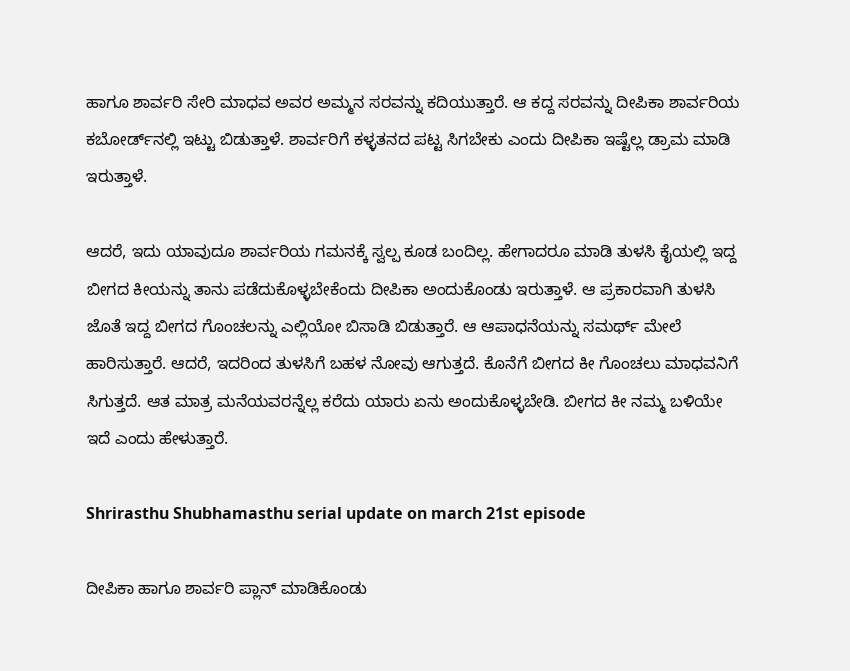ಹಾಗೂ ಶಾರ್ವರಿ ಸೇರಿ ಮಾಧವ ಅವರ ಅಮ್ಮನ ಸರವನ್ನು ಕದಿಯುತ್ತಾರೆ. ಆ ಕದ್ದ ಸರವನ್ನು ದೀಪಿಕಾ ಶಾರ್ವರಿಯ ಕಬೋರ್ಡ್‌ನಲ್ಲಿ ಇಟ್ಟು ಬಿಡುತ್ತಾಳೆ. ಶಾರ್ವರಿಗೆ ಕಳ್ಳತನದ ಪಟ್ಟ ಸಿಗಬೇಕು ಎಂದು ದೀಪಿಕಾ ಇಷ್ಟೆಲ್ಲ ಡ್ರಾಮ ಮಾಡಿ ಇರುತ್ತಾಳೆ.

ಆದರೆ, ಇದು ಯಾವುದೂ ಶಾರ್ವರಿಯ ಗಮನಕ್ಕೆ ಸ್ವಲ್ಪ ಕೂಡ ಬಂದಿಲ್ಲ. ಹೇಗಾದರೂ ಮಾಡಿ ತುಳಸಿ ಕೈಯಲ್ಲಿ ಇದ್ದ ಬೀಗದ ಕೀಯನ್ನು ತಾನು ಪಡೆದುಕೊಳ್ಳಬೇಕೆಂದು ದೀಪಿಕಾ ಅಂದುಕೊಂಡು ಇರುತ್ತಾಳೆ. ಆ ಪ್ರಕಾರವಾಗಿ ತುಳಸಿ ಜೊತೆ ಇದ್ದ ಬೀಗದ ಗೊಂಚಲನ್ನು ಎಲ್ಲಿಯೋ ಬಿಸಾಡಿ ಬಿಡುತ್ತಾರೆ. ಆ ಆಪಾಧನೆಯನ್ನು ಸಮರ್ಥ್ ಮೇಲೆ ಹಾರಿಸುತ್ತಾರೆ. ಆದರೆ, ಇದರಿಂದ ತುಳಸಿಗೆ ಬಹಳ ನೋವು ಆಗುತ್ತದೆ. ಕೊನೆಗೆ ಬೀಗದ ಕೀ ಗೊಂಚಲು ಮಾಧವನಿಗೆ ಸಿಗುತ್ತದೆ. ಆತ ಮಾತ್ರ ಮನೆಯವರನ್ನೆಲ್ಲ ಕರೆದು ಯಾರು ಏನು ಅಂದುಕೊಳ್ಳಬೇಡಿ. ಬೀಗದ ಕೀ ನಮ್ಮ ಬಳಿಯೇ ಇದೆ ಎಂದು ಹೇಳುತ್ತಾರೆ.

Shrirasthu Shubhamasthu serial update on march 21st episode

ದೀಪಿಕಾ ಹಾಗೂ ಶಾರ್ವರಿ ಪ್ಲಾನ್ ಮಾಡಿಕೊಂಡು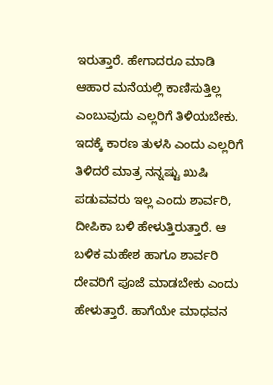ಇರುತ್ತಾರೆ. ಹೇಗಾದರೂ ಮಾಡಿ ಆಹಾರ ಮನೆಯಲ್ಲಿ ಕಾಣಿಸುತ್ತಿಲ್ಲ ಎಂಬುವುದು ಎಲ್ಲರಿಗೆ ತಿಳಿಯಬೇಕು. ಇದಕ್ಕೆ ಕಾರಣ ತುಳಸಿ ಎಂದು ಎಲ್ಲರಿಗೆ ತಿಳಿದರೆ ಮಾತ್ರ ನನ್ನಷ್ಟು ಖುಷಿ ಪಡುವವರು ಇಲ್ಲ ಎಂದು ಶಾರ್ವರಿ, ದೀಪಿಕಾ ಬಳಿ ಹೇಳುತ್ತಿರುತ್ತಾರೆ. ಆ ಬಳಿಕ ಮಹೇಶ ಹಾಗೂ ಶಾರ್ವರಿ ದೇವರಿಗೆ ಪೂಜೆ ಮಾಡಬೇಕು ಎಂದು ಹೇಳುತ್ತಾರೆ. ಹಾಗೆಯೇ ಮಾಧವನ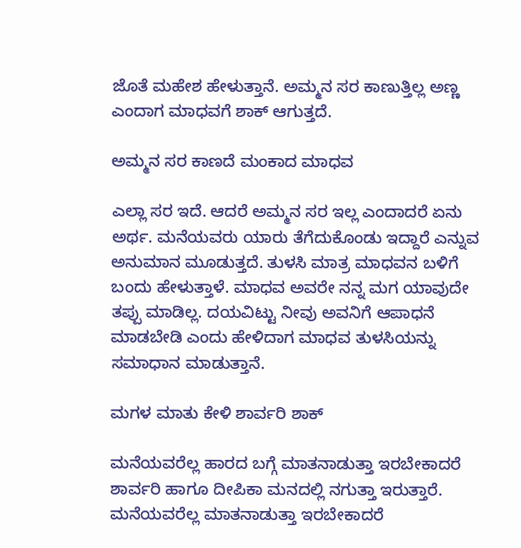ಜೊತೆ ಮಹೇಶ ಹೇಳುತ್ತಾನೆ. ಅಮ್ಮನ ಸರ ಕಾಣುತ್ತಿಲ್ಲ ಅಣ್ಣ ಎಂದಾಗ ಮಾಧವಗೆ ಶಾಕ್ ಆಗುತ್ತದೆ.

ಅಮ್ಮನ ಸರ ಕಾಣದೆ ಮಂಕಾದ ಮಾಧವ

ಎಲ್ಲಾ ಸರ ಇದೆ. ಆದರೆ ಅಮ್ಮನ ಸರ ಇಲ್ಲ ಎಂದಾದರೆ ಏನು ಅರ್ಥ. ಮನೆಯವರು ಯಾರು ತೆಗೆದುಕೊಂಡು ಇದ್ದಾರೆ ಎನ್ನುವ ಅನುಮಾನ ಮೂಡುತ್ತದೆ. ತುಳಸಿ ಮಾತ್ರ ಮಾಧವನ ಬಳಿಗೆ ಬಂದು ಹೇಳುತ್ತಾಳೆ. ಮಾಧವ ಅವರೇ ನನ್ನ ಮಗ ಯಾವುದೇ ತಪ್ಪು ಮಾಡಿಲ್ಲ. ದಯವಿಟ್ಟು ನೀವು ಅವನಿಗೆ ಆಪಾಧನೆ ಮಾಡಬೇಡಿ ಎಂದು ಹೇಳಿದಾಗ ಮಾಧವ ತುಳಸಿಯನ್ನು ಸಮಾಧಾನ ಮಾಡುತ್ತಾನೆ.

ಮಗಳ ಮಾತು ಕೇಳಿ ಶಾರ್ವರಿ ಶಾಕ್

ಮನೆಯವರೆಲ್ಲ ಹಾರದ ಬಗ್ಗೆ ಮಾತನಾಡುತ್ತಾ ಇರಬೇಕಾದರೆ ಶಾರ್ವರಿ ಹಾಗೂ ದೀಪಿಕಾ ಮನದಲ್ಲಿ ನಗುತ್ತಾ ಇರುತ್ತಾರೆ. ಮನೆಯವರೆಲ್ಲ ಮಾತನಾಡುತ್ತಾ ಇರಬೇಕಾದರೆ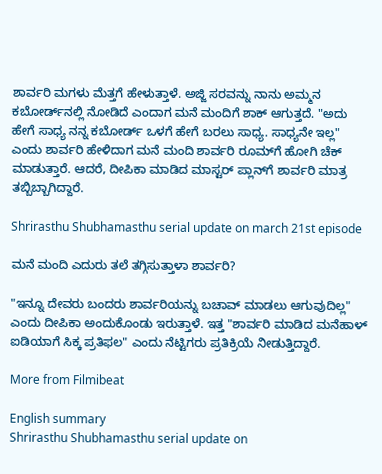ಶಾರ್ವರಿ ಮಗಳು ಮೆತ್ತಗೆ ಹೇಳುತ್ತಾಳೆ. ಅಜ್ಜಿ ಸರವನ್ನು ನಾನು ಅಮ್ಮನ ಕಬೋರ್ಡ್‌ನಲ್ಲಿ ನೋಡಿದೆ ಎಂದಾಗ ಮನೆ ಮಂದಿಗೆ ಶಾಕ್ ಆಗುತ್ತದೆ. "ಅದು ಹೇಗೆ ಸಾಧ್ಯ ನನ್ನ ಕಬೋರ್ಡ್ ಒಳಗೆ ಹೇಗೆ ಬರಲು ಸಾಧ್ಯ. ಸಾಧ್ಯನೇ ಇಲ್ಲ" ಎಂದು ಶಾರ್ವರಿ ಹೇಳಿದಾಗ ಮನೆ ಮಂದಿ ಶಾರ್ವರಿ ರೂಮ್‌ಗೆ ಹೋಗಿ ಚೆಕ್ ಮಾಡುತ್ತಾರೆ. ಆದರೆ, ದೀಪಿಕಾ ಮಾಡಿದ ಮಾಸ್ಟರ್ ಪ್ಲಾನ್‌ಗೆ ಶಾರ್ವರಿ ಮಾತ್ರ ತಬ್ಬಿಬ್ಬಾಗಿದ್ದಾರೆ.

Shrirasthu Shubhamasthu serial update on march 21st episode

ಮನೆ ಮಂದಿ ಎದುರು ತಲೆ ತಗ್ಗಿಸುತ್ತಾಳಾ ಶಾರ್ವರಿ?

"ಇನ್ನೂ ದೇವರು ಬಂದರು ಶಾರ್ವರಿಯನ್ನು ಬಚಾವ್ ಮಾಡಲು ಆಗುವುದಿಲ್ಲ" ಎಂದು ದೀಪಿಕಾ ಅಂದುಕೊಂಡು ಇರುತ್ತಾಳೆ. ಇತ್ತ "ಶಾರ್ವರಿ ಮಾಡಿದ ಮನೆಹಾಳ್ ಐಡಿಯಾಗೆ ಸಿಕ್ಕ ಪ್ರತಿಫಲ" ಎಂದು ನೆಟ್ಟಿಗರು ಪ್ರತಿಕ್ರಿಯೆ ನೀಡುತ್ತಿದ್ದಾರೆ.

More from Filmibeat

English summary
Shrirasthu Shubhamasthu serial update on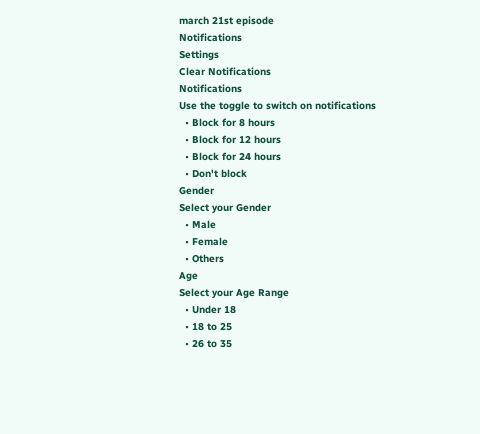march 21st episode
Notifications
Settings
Clear Notifications
Notifications
Use the toggle to switch on notifications
  • Block for 8 hours
  • Block for 12 hours
  • Block for 24 hours
  • Don't block
Gender
Select your Gender
  • Male
  • Female
  • Others
Age
Select your Age Range
  • Under 18
  • 18 to 25
  • 26 to 35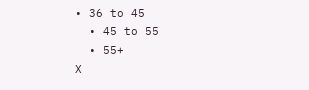• 36 to 45
  • 45 to 55
  • 55+
X